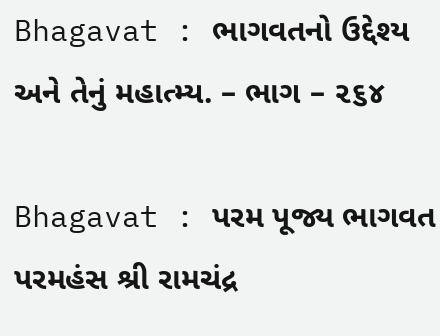Bhagavat : ભાગવતનો ઉદ્દેશ્ય અને તેનું મહાત્મ્ય. – ભાગ – ૨૬૪

Bhagavat : પરમ પૂજ્ય ભાગવત પરમહંસ શ્રી રામચંદ્ર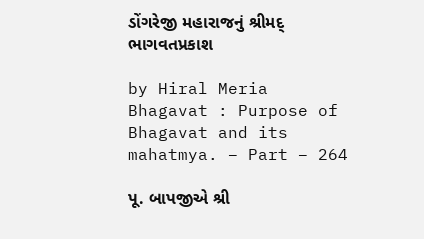ડોંગરેજી મહારાજનું શ્રીમદ્ ભાગવતપ્રકાશ

by Hiral Meria
Bhagavat : Purpose of Bhagavat and its mahatmya. – Part – 264

પૂ. બાપજીએ શ્રી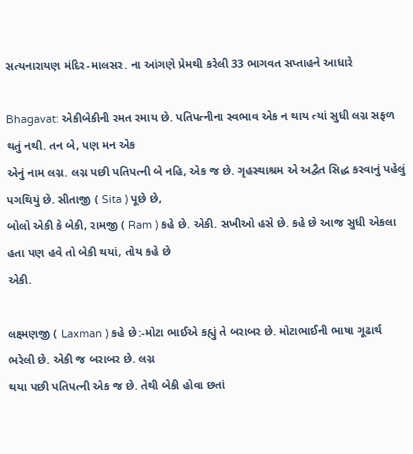સત્યનારાયણ મંદિર-માલસર. ના આંગણે પ્રેમથી કરેલી 33 ભાગવત સપ્તાહને આધારે

Bhagavat: એકીબેકીની રમત રમાય છે. પતિપત્નીના સ્વભાવ એક ન થાય ત્યાં સુધી લગ્ન સફળ થતું નથી. તન બે, પણ મન એક
એનું નામ લગ્ન. લગ્ન પછી પતિપત્ની બે નહિ, એક જ છે. ગૃહસ્થાશ્રમ એ અદ્વૈત સિદ્ધ કરવાનું પહેલું પગથિયું છે. સીતાજી ( Sita ) પૂછે છે,
બોલો એકી કે બેકી, રામજી ( Ram ) કહે છે. એકી. સખીઓ હસે છે. કહે છે આજ સુધી એકલા હતા પણ હવે તો બેકી થયાં, તોય કહે છે
એકી.

લક્ષ્મણજી ( Laxman ) કહે છે:-મોટા ભાઈએ કહ્યું તે બરાબર છે. મોટાભાઈની ભાષા ગૂઢાર્થ ભરેલી છે. એકી જ બરાબર છે. લગ્ન
થયા પછી પતિપત્ની એક જ છે. તેથી બેકી હોવા છતાં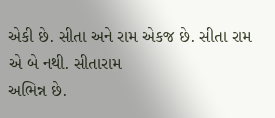એકી છે. સીતા અને રામ એકજ છે. સીતા રામ એ બે નથી. સીતારામ
અભિન્ન છે.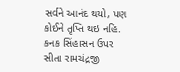સર્વને આનંદ થયો, પણ કોઈને તૃપ્તિ થઇ નહિ. કનક સિંહાસન ઉપર સીતા રામચંદ્રજી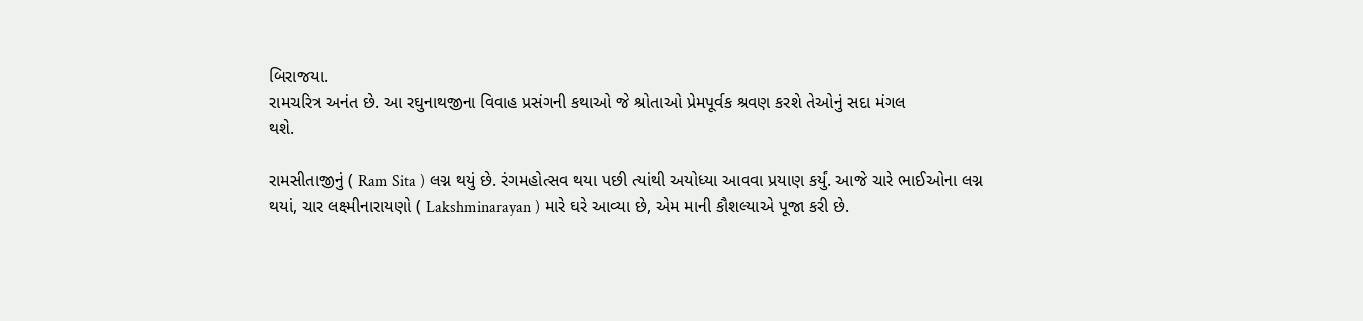બિરાજયા.
રામચરિત્ર અનંત છે. આ રઘુનાથજીના વિવાહ પ્રસંગની કથાઓ જે શ્રોતાઓ પ્રેમપૂર્વક શ્રવણ કરશે તેઓનું સદા મંગલ
થશે.

રામસીતાજીનું ( Ram Sita ) લગ્ન થયું છે. રંગમહોત્સવ થયા પછી ત્યાંથી અયોધ્યા આવવા પ્રયાણ કર્યું. આજે ચારે ભાઈઓના લગ્ન
થયાં, ચાર લક્ષ્મીનારાયણો ( Lakshminarayan ) મારે ઘરે આવ્યા છે, એમ માની કૌશલ્યાએ પૂજા કરી છે.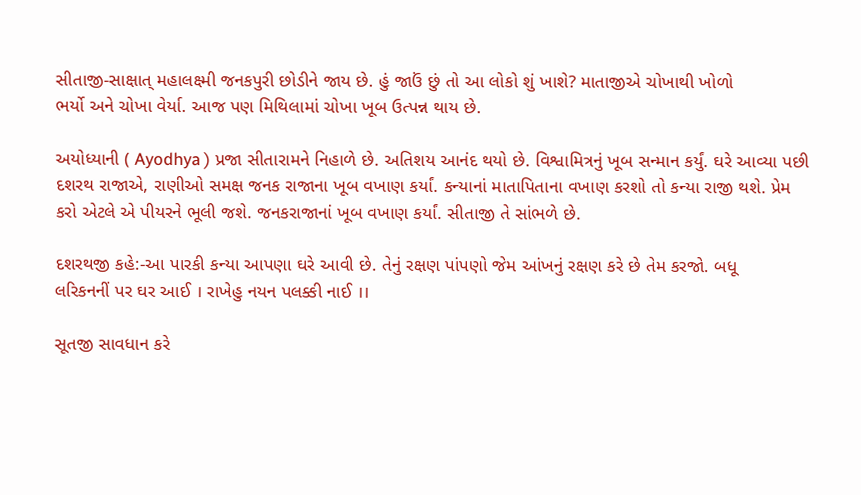સીતાજી-સાક્ષાત્ મહાલક્ષ્મી જનકપુરી છોડીને જાય છે. હું જાઉં છું તો આ લોકો શું ખાશે? માતાજીએ ચોખાથી ખોળો
ભર્યો અને ચોખા વેર્યા. આજ પણ મિથિલામાં ચોખા ખૂબ ઉત્પન્ન થાય છે.

અયોધ્યાની ( Ayodhya ) પ્રજા સીતારામને નિહાળે છે. અતિશય આનંદ થયો છે. વિશ્વામિત્રનું ખૂબ સન્માન કર્યું. ઘરે આવ્યા પછી
દશરથ રાજાએ, રાણીઓ સમક્ષ જનક રાજાના ખૂબ વખાણ કર્યાં. કન્યાનાં માતાપિતાના વખાણ કરશો તો કન્યા રાજી થશે. પ્રેમ
કરો એટલે એ પીયરને ભૂલી જશે. જનકરાજાનાં ખૂબ વખાણ કર્યાં. સીતાજી તે સાંભળે છે.

દશરથજી કહે:-આ પારકી કન્યા આપણા ઘરે આવી છે. તેનું રક્ષણ પાંપણો જેમ આંખનું રક્ષણ કરે છે તેમ કરજો. બધૂ
લરિકનનીં પર ઘર આઈ । રાખેહુ નયન પલક્કી નાઈ ।।

સૂતજી સાવધાન કરે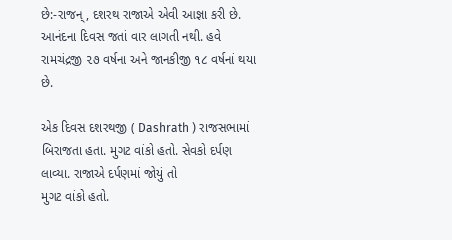છે:-રાજન્, દશરથ રાજાએ એવી આજ્ઞા કરી છે. આનંદના દિવસ જતાં વાર લાગતી નથી. હવે
રામચંદ્રજી ૨૭ વર્ષના અને જાનકીજી ૧૮ વર્ષનાં થયા છે.

એક દિવસ દશરથજી ( Dashrath ) રાજસભામાં બિરાજતા હતા. મુગટ વાંકો હતો. સેવકો દર્પણ લાવ્યા. રાજાએ દર્પણમાં જોયું તો
મુગટ વાંકો હતો.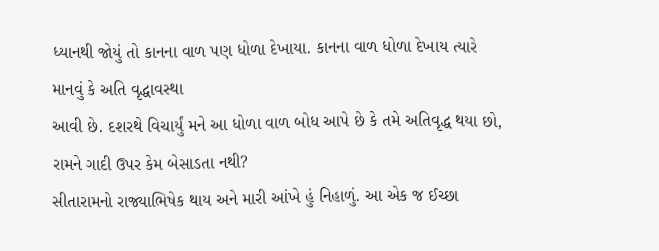ધ્યાનથી જોયું તો કાનના વાળ પણ ધોળા દેખાયા. કાનના વાળ ધોળા દેખાય ત્યારે માનવું કે અતિ વૃદ્ધાવસ્થા
આવી છે. દશરથે વિચાર્યું મને આ ધોળા વાળ બોધ આપે છે કે તમે અતિવૃદ્ધ થયા છો, રામને ગાદી ઉપર કેમ બેસાડતા નથી?
સીતારામનો રાજ્યાભિષેક થાય અને મારી આંખે હું નિહાળું. આ એક જ ઈચ્છા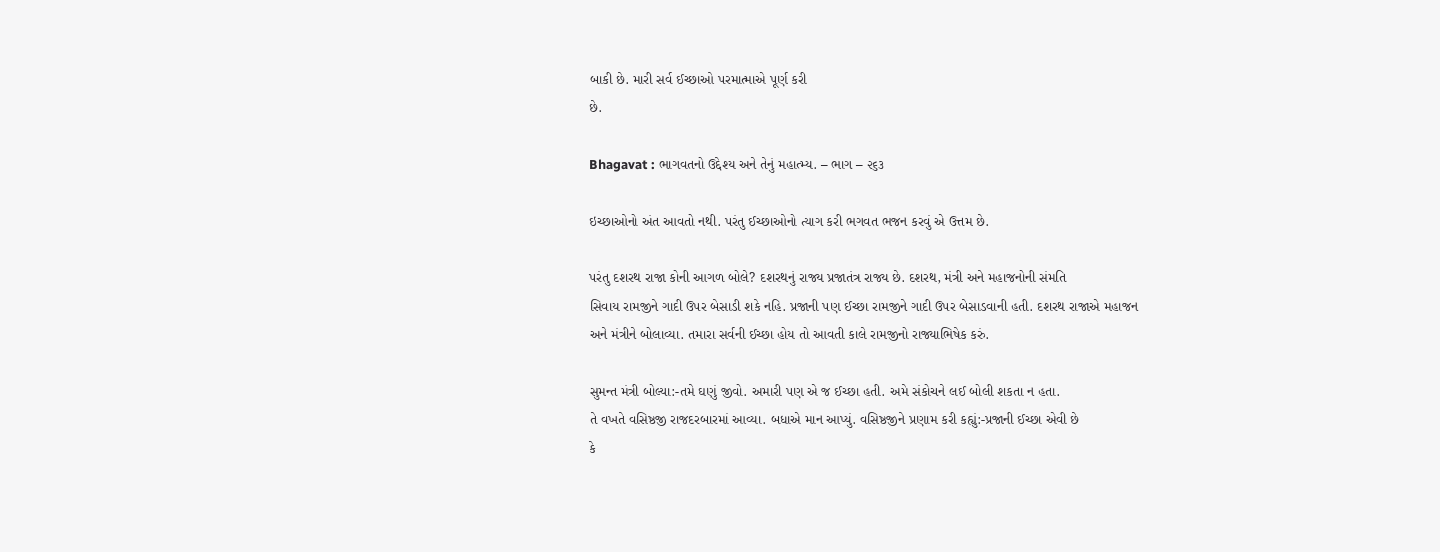બાકી છે. મારી સર્વ ઈચ્છાઓ પરમાત્માએ પૂર્ણ કરી
છે.

Bhagavat : ભાગવતનો ઉદ્દેશ્ય અને તેનું મહાત્મ્ય. – ભાગ – ૨૬૩

ઇચ્છાઓનો અંત આવતો નથી. પરંતુ ઈચ્છાઓનો ત્યાગ કરી ભગવત ભજન કરવું એ ઉત્તમ છે.

પરંતુ દશરથ રાજા કોની આગળ બોલે? દશરથનું રાજ્ય પ્રજાતંત્ર રાજ્ય છે. દશરથ, મંત્રી અને મહાજનોની સંમતિ
સિવાય રામજીને ગાદી ઉપર બેસાડી શકે નહિ. પ્રજાની પણ ઈચ્છા રામજીને ગાદી ઉપર બેસાડવાની હતી. દશરથ રાજાએ મહાજન
અને મંત્રીને બોલાવ્યા. તમારા સર્વની ઈચ્છા હોય તો આવતી કાલે રામજીનો રાજ્યાભિષેક કરું.

સુમન્ત મંત્રી બોલ્યા:-તમે ઘણું જીવો. અમારી પણ એ જ ઈચ્છા હતી. અમે સંકોચને લઈ બોલી શકતા ન હતા.
તે વખતે વસિષ્ઠજી રાજદરબારમાં આવ્યા. બધાએ માન આપ્યું. વસિષ્ઠજીને પ્રણામ કરી કહ્યું:-પ્રજાની ઈચ્છા એવી છે
કે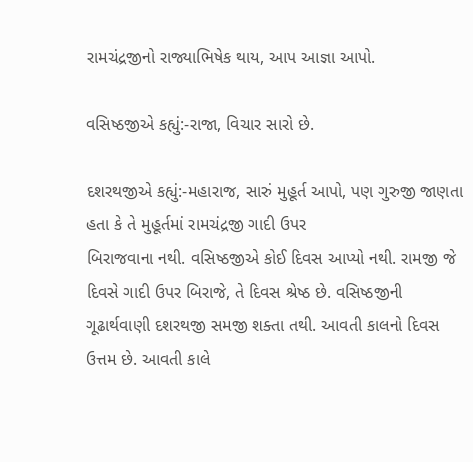રામચંદ્રજીનો રાજ્યાભિષેક થાય, આપ આજ્ઞા આપો.

વસિષ્ઠજીએ કહ્યું:-રાજા, વિચાર સારો છે.

દશરથજીએ કહ્યું:-મહારાજ, સારું મુહૂર્ત આપો, પણ ગુરુજી જાણતા હતા કે તે મુહૂર્તમાં રામચંદ્રજી ગાદી ઉપર
બિરાજવાના નથી. વસિષ્ઠજીએ કોઈ દિવસ આપ્યો નથી. રામજી જે દિવસે ગાદી ઉપર બિરાજે, તે દિવસ શ્રેષ્ઠ છે. વસિષ્ઠજીની ગૂઢાર્થવાણી દશરથજી સમજી શક્તા તથી. આવતી કાલનો દિવસ ઉત્તમ છે. આવતી કાલે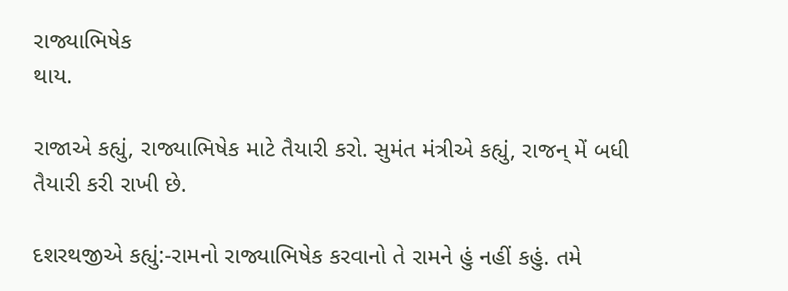રાજ્યાભિષેક
થાય.

રાજાએ કહ્યું, રાજ્યાભિષેક માટે તૈયારી કરો. સુમંત મંત્રીએ કહ્યું, રાજન્ મેં બધી તૈયારી કરી રાખી છે.

દશરથજીએ કહ્યું:-રામનો રાજ્યાભિષેક કરવાનો તે રામને હું નહીં કહું. તમે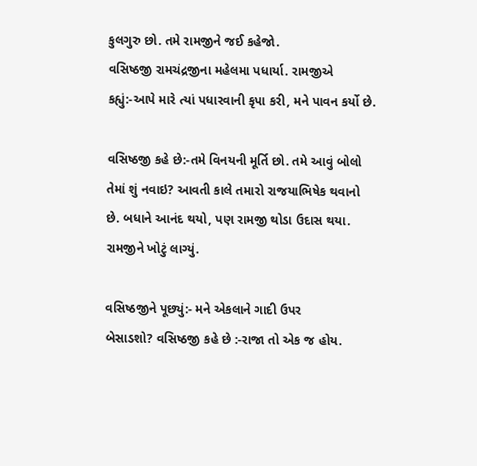કુલગુરુ છો. તમે રામજીને જઈ કહેજો.
વસિષ્ઠજી રામચંદ્રજીના મહેલમા પધાર્યા. રામજીએ કહ્યું:-આપે મારે ત્યાં પધારવાની કૃપા કરી, મને પાવન કર્યો છે.

વસિષ્ઠજી કહે છે:-તમે વિનયની મૂર્તિ છો. તમે આવું બોલો તેમાં શું નવાઇ? આવતી કાલે તમારો રાજયાભિષેક થવાનો
છે. બધાને આનંદ થયો, પણ રામજી થોડા ઉદાસ થયા. રામજીને ખોટું લાગ્યું.

વસિષ્ઠજીને પૂછ્યું:- મને એકલાને ગાદી ઉપર
બેસાડશો? વસિષ્ઠજી કહે છે :-રાજા તો એક જ હોય.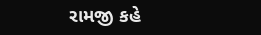રામજી કહે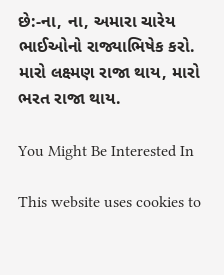છે:-ના, ના, અમારા ચારેય ભાઈઓનો રાજ્યાભિષેક કરો.
મારો લક્ષ્મણ રાજા થાય, મારો ભરત રાજા થાય.

You Might Be Interested In

This website uses cookies to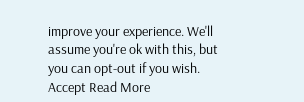improve your experience. We'll assume you're ok with this, but you can opt-out if you wish. Accept Read More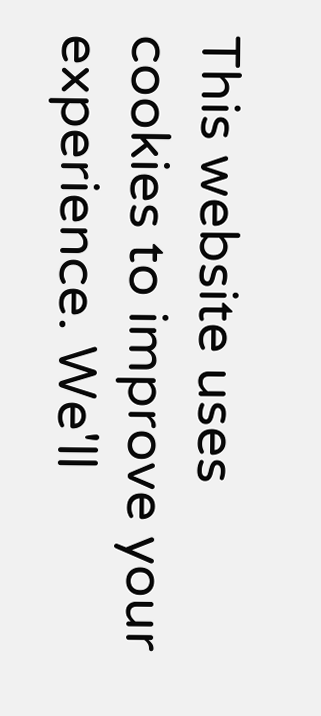This website uses cookies to improve your experience. We'll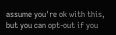assume you're ok with this, but you can opt-out if you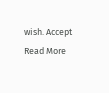wish. Accept Read More